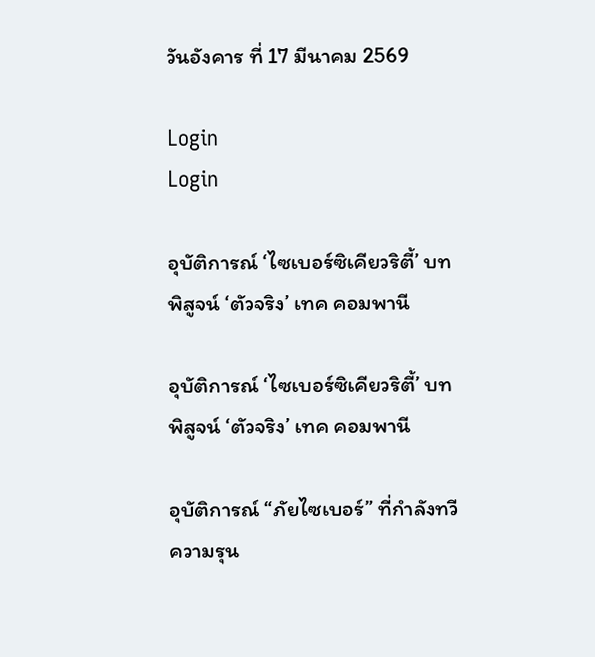วันอังคาร ที่ 17 มีนาคม 2569

Login
Login

อุบัติการณ์ ‘ไซเบอร์ซิเคียวริตี้’ บทพิสูจน์ ‘ตัวจริง’ เทค คอมพานี

อุบัติการณ์ ‘ไซเบอร์ซิเคียวริตี้’ บทพิสูจน์ ‘ตัวจริง’ เทค คอมพานี

อุบัติการณ์ “ภัยไซเบอร์” ที่กำลังทวีความรุน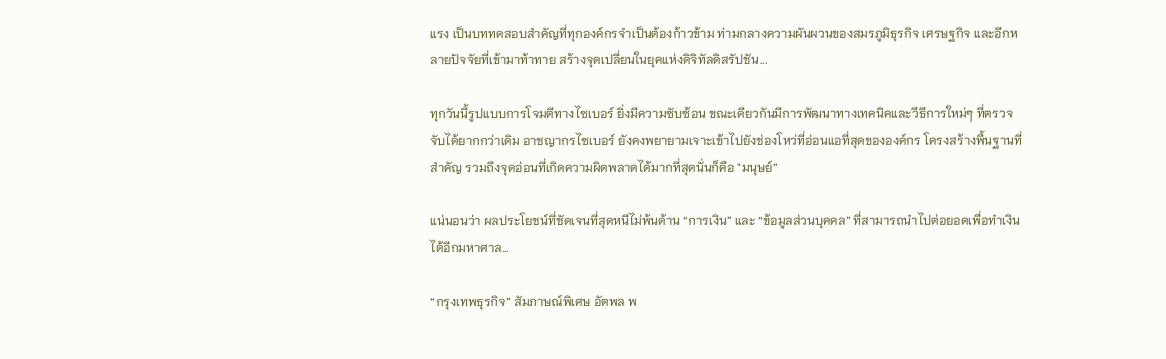แรง เป็นบททดสอบสำคัญที่ทุกองค์กรจำเป็นต้องก้าวข้าม ท่ามกลางความผันผวนของสมรภูมิธุรกิจ เศรษฐกิจ และอีกหลายปัจจัยที่เข้ามาท้าทาย สร้างจุดเปลี่ยนในยุคแห่งดิจิทัลดิสรัปชัน...

ทุกวันนี้รูปแบบการโจมตีทางไซเบอร์ ยิ่งมีความซับซ้อน ขณะเดียวกันมีการพัฒนาทางเทคนิคและวีธีการใหม่ๆ ที่ตรวจจับได้ยากกว่าเดิม อาชญากรไซเบอร์ ยังคงพยายามเจาะเข้าไปยังช่องโหว่ที่อ่อนแอที่สุดขององค์กร โครงสร้างพื้นฐานที่สำคัญ รวมถึงจุดอ่อนที่เกิดความผิดพลาดได้มากที่สุดนั่นก็คือ "มนุษย์”

แน่นอนว่า ผลประโยชน์ที่ชัดเจนที่สุดหนีไม่พ้นด้าน “การเงิน” และ “ข้อมูลส่วนบุคคล” ที่สามารถนำไปต่อยอดเพื่อทำเงินได้อีกมหาศาล...

“กรุงเทพธุรกิจ” สัมภาษณ์พิเศษ อัตพล พ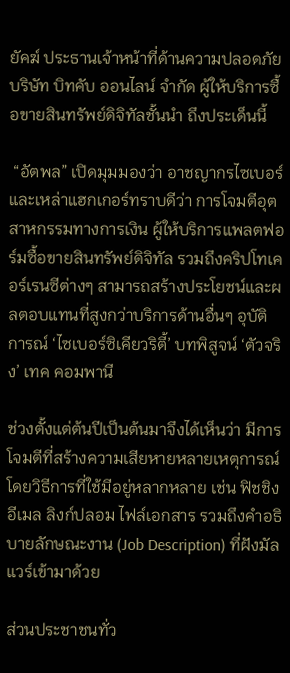ยัคฆ์ ประธานเจ้าหน้าที่ด้านความปลอดภัย บริษัท บิทคับ ออนไลน์ จำกัด ผู้ให้บริการซื้อขายสินทรัพย์ดิจิทัลชั้นนำ ถึงประเด็นนี้

 “อัตพล” เปิดมุมมองว่า อาชญากรไซเบอร์และเหล่าแฮกเกอร์ทราบดีว่า การโจมตีอุตสาหกรรมทางการเงิน ผู้ให้บริการแพลตฟอร์มซื้อขายสินทรัพย์ดิจิทัล รวมถึงคริปโทเคอร์เรนซีต่างๆ สามารถสร้างประโยชน์และผลตอบแทนที่สูงกว่าบริการด้านอื่นๆ อุบัติการณ์ ‘ไซเบอร์ซิเคียวริตี้’ บทพิสูจน์ ‘ตัวจริง’ เทค คอมพานี

ช่วงตั้งแต่ต้นปีเป็นต้นมาจึงได้เห็นว่า มีการโจมตีที่สร้างความเสียหายหลายเหตุการณ์ โดยวิธีการที่ใช้มีอยู่หลากหลาย เช่น ฟิชชิงอีเมล ลิงก์ปลอม ไฟล์เอกสาร รวมถึงคำอธิบายลักษณะงาน (Job Description) ที่ฝังมัลแวร์เข้ามาด้วย

ส่วนประชาชนทั่ว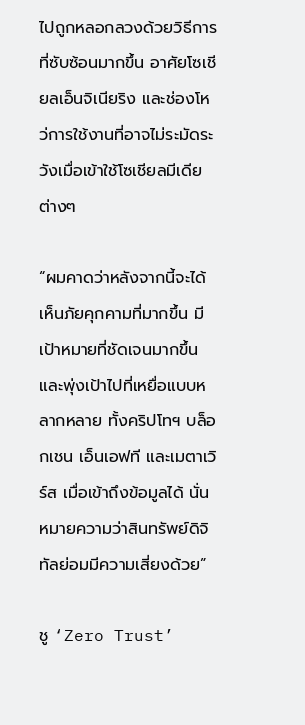ไปถูกหลอกลวงด้วยวิธีการที่ซับซ้อนมากขึ้น อาศัยโซเชียลเอ็นจิเนียริง และช่องโหว่การใช้งานที่อาจไม่ระมัดระวังเมื่อเข้าใช้โซเชียลมีเดียต่างๆ

“ผมคาดว่าหลังจากนี้จะได้เห็นภัยคุกคามที่มากขึ้น มีเป้าหมายที่ชัดเจนมากขึ้น และพุ่งเป้าไปที่เหยื่อแบบหลากหลาย ทั้งคริปโทฯ บล็อกเชน เอ็นเอฟที และเมตาเวิร์ส เมื่อเข้าถึงข้อมูลได้ นั่นหมายความว่าสินทรัพย์ดิจิทัลย่อมมีความเสี่ยงด้วย”

ชู ‘Zero Trust’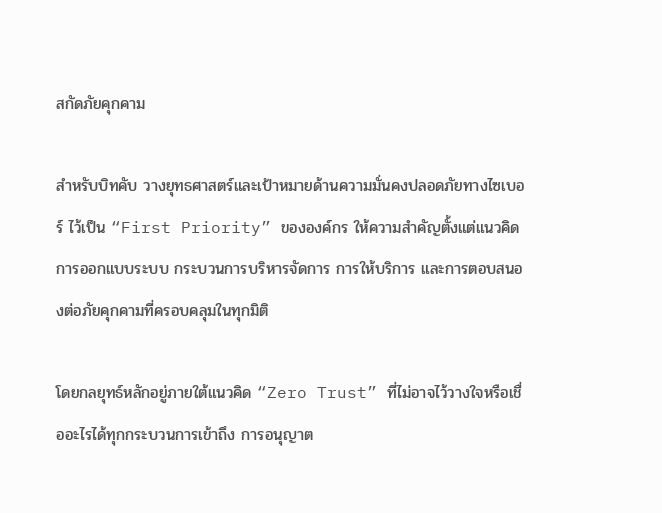สกัดภัยคุกคาม

สำหรับบิทคับ วางยุทธศาสตร์และเป้าหมายด้านความมั่นคงปลอดภัยทางไซเบอร์ ไว้เป็น “First Priority” ขององค์กร ให้ความสำคัญตั้งแต่แนวคิดการออกแบบระบบ กระบวนการบริหารจัดการ การให้บริการ และการตอบสนองต่อภัยคุกคามที่ครอบคลุมในทุกมิติ

โดยกลยุทธ์หลักอยู่ภายใต้แนวคิด “Zero Trust” ที่ไม่อาจไว้วางใจหรือเชื่ออะไรได้ทุกกระบวนการเข้าถึง การอนุญาต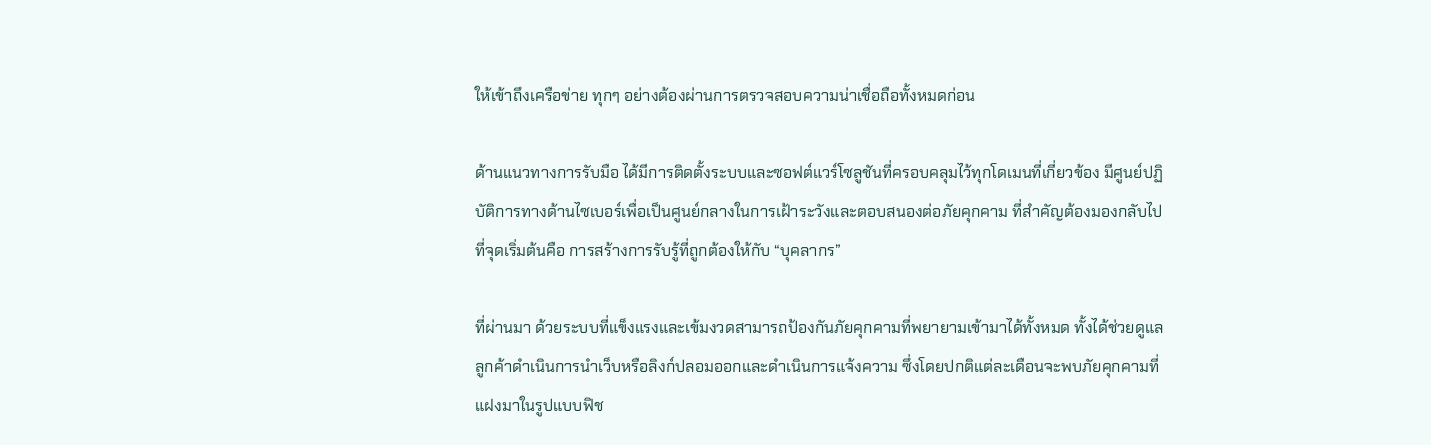ให้เข้าถึงเครือข่าย ทุกๆ อย่างต้องผ่านการตรวจสอบความน่าเชื่อถือทั้งหมดก่อน

ด้านแนวทางการรับมือ ได้มีการติดตั้งระบบและซอฟต์แวร์โซลูชันที่ครอบคลุมไว้ทุกโดเมนที่เกี่ยวข้อง มีศูนย์ปฏิบัติการทางด้านไซเบอร์เพื่อเป็นศูนย์กลางในการเฝ้าระวังและตอบสนองต่อภัยคุกคาม ที่สำคัญต้องมองกลับไปที่จุดเริ่มต้นคือ การสร้างการรับรู้ที่ถูกต้องให้กับ “บุคลากร”

ที่ผ่านมา ด้วยระบบที่แข็งแรงและเข้มงวดสามารถป้องกันภัยคุกคามที่พยายามเข้ามาได้ทั้งหมด ทั้งได้ช่วยดูแลลูกค้าดำเนินการนำเว็บหรือลิงก์ปลอมออกและดำเนินการแจ้งความ ซึ่งโดยปกติแต่ละเดือนจะพบภัยคุกคามที่แฝงมาในรูปแบบฟิช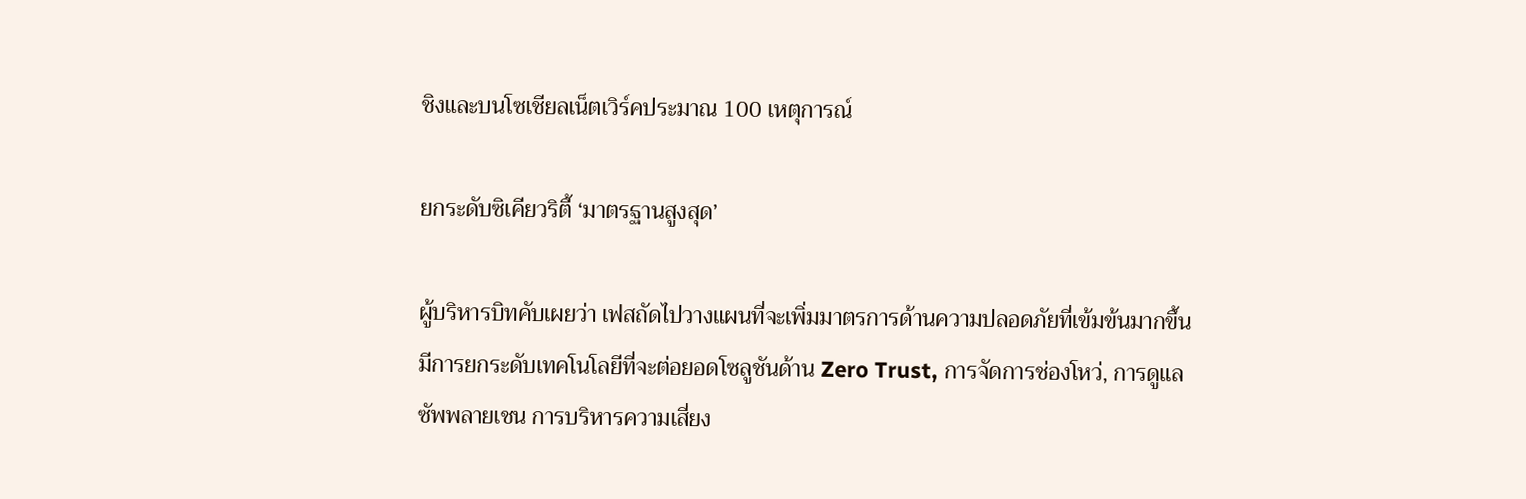ชิงและบนโซเชียลเน็ตเวิร์คประมาณ 100 เหตุการณ์

ยกระดับซิเคียวริตี้ ‘มาตรฐานสูงสุด’

ผู้บริหารบิทคับเผยว่า เฟสถัดไปวางแผนที่จะเพิ่มมาตรการด้านความปลอดภัยที่เข้มข้นมากขึ้น มีการยกระดับเทคโนโลยีที่จะต่อยอดโซลูชันด้าน Zero Trust, การจัดการช่องโหว่, การดูแลซัพพลายเชน การบริหารความเสี่ยง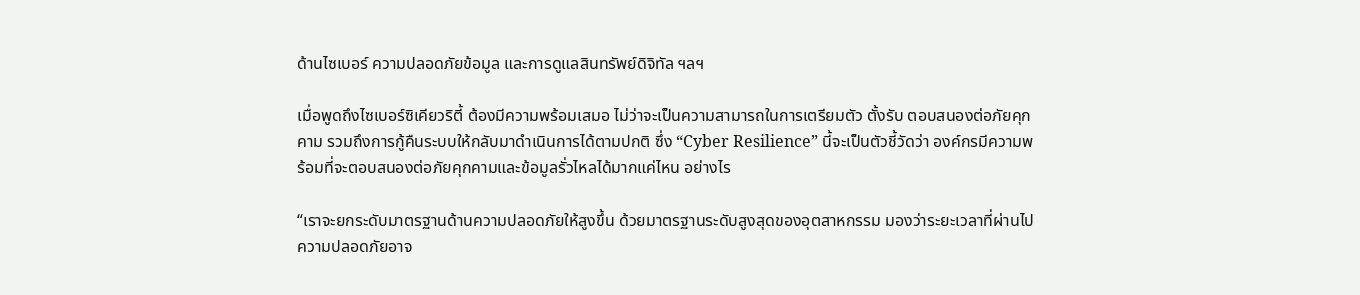ด้านไซเบอร์ ความปลอดภัยข้อมูล และการดูแลสินทรัพย์ดิจิทัล ฯลฯ

เมื่อพูดถึงไซเบอร์ซิเคียวริตี้ ต้องมีความพร้อมเสมอ ไม่ว่าจะเป็นความสามารถในการเตรียมตัว ตั้งรับ ตอบสนองต่อภัยคุกคาม รวมถึงการกู้คืนระบบให้กลับมาดำเนินการได้ตามปกติ ซึ่ง “Cyber Resilience” นี้จะเป็นตัวชี้วัดว่า องค์กรมีความพร้อมที่จะตอบสนองต่อภัยคุกคามและข้อมูลรั่วไหลได้มากแค่ไหน อย่างไร

“เราจะยกระดับมาตรฐานด้านความปลอดภัยให้สูงขึ้น ด้วยมาตรฐานระดับสูงสุดของอุตสาหกรรม มองว่าระยะเวลาที่ผ่านไปความปลอดภัยอาจ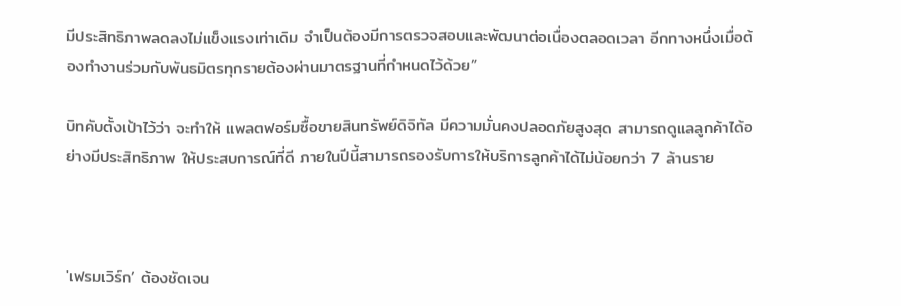มีประสิทธิภาพลดลงไม่แข็งแรงเท่าเดิม จำเป็นต้องมีการตรวจสอบและพัฒนาต่อเนื่องตลอดเวลา อีกทางหนึ่งเมื่อต้องทำงานร่วมกับพันธมิตรทุกรายต้องผ่านมาตรฐานที่กำหนดไว้ด้วย”

บิทคับตั้งเป้าไว้ว่า จะทำให้ แพลตฟอร์มซื้อขายสินทรัพย์ดิจิทัล มีความมั่นคงปลอดภัยสูงสุด สามารถดูแลลูกค้าได้อย่างมีประสิทธิภาพ ให้ประสบการณ์ที่ดี ภายในปีนี้สามารถรองรับการให้บริการลูกค้าได้ไม่น้อยกว่า 7 ล้านราย



'เฟรมเวิร์ก’ ต้องชัดเจน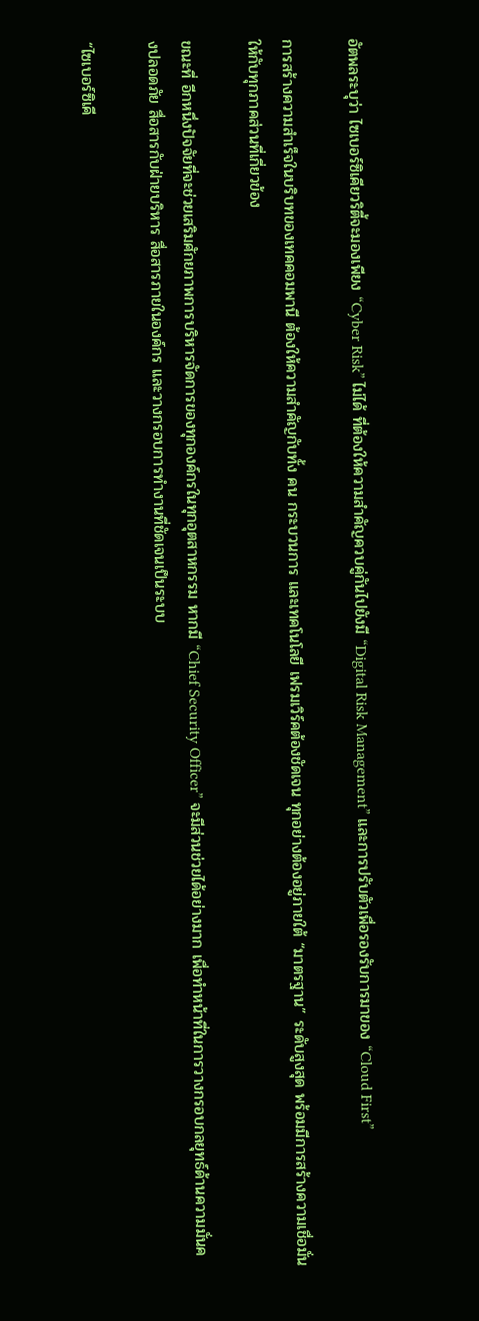อัตพลระบุว่า ไซเบอร์ซิเคียวริตี้จะมองเพียง “Cyber Risk” ไม่ได้ ที่ต้องให้ความสำคัญควบคู่กันไปยังมี “Digital Risk Management” และการปรับตัวเพื่อรองรับการมาของ “Cloud First”

การสร้างความสำเร็จในบริบทของเทคคอมพานี ต้องให้ความสำคัญกับทั้ง คน กระบวนการ และเทคโนโลยี เฟรมเวิร์คต้องชัดเจน ทุกอย่างต้องอยู่ภายใต้ “มาตรฐาน” ระดับสูงสุด พร้อมมีการสร้างความเชื่อมั่นให้กับทุกภาคส่วนที่เกี่ยวข้อง

ขณะที่ อีกหนึ่งปัจจัยที่จะช่วยเสริมศักยภาพการบริหารจัดการของทุกองค์กรในทุกอุตสาหกรรม หากมี “Chief Security Officer” จะมีส่วนช่วยได้อย่างมาก เพื่อทำหน้าที่ในการวางกรอบกลยุทธ์ด้านความมั่นคงปลอดภัย สื่อสารกับฝ่ายบริหาร สื่อสารภายในองค์กร และวางกรอบการทำงานที่ชัดเจนเป็นระบบ

“ไซเบอร์ซิเคี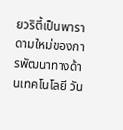ยวริตี้เป็นพาราดามใหม่ของการพัฒนาทางด้านเทคโนโลยี วัน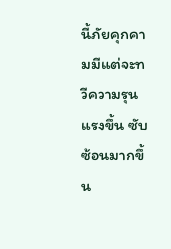นี้ภัยคุกคามมีแต่จะทวีความรุนแรงขึ้น ซับซ้อนมากขึ้น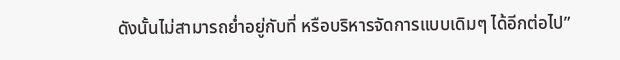ดังนั้นไม่สามารถย่ำอยู่กับที่ หรือบริหารจัดการแบบเดิมๆ ได้อีกต่อไป”